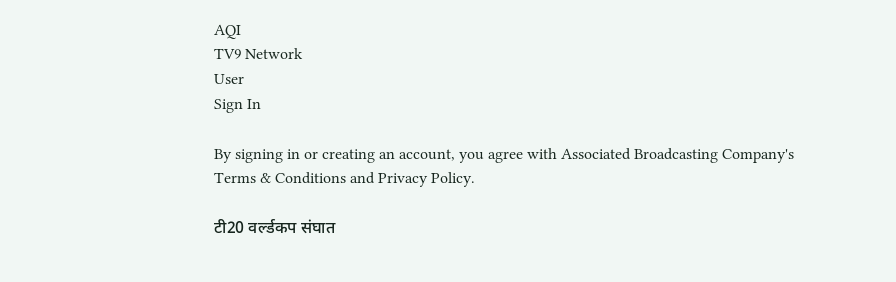AQI
TV9 Network
User
Sign In

By signing in or creating an account, you agree with Associated Broadcasting Company's Terms & Conditions and Privacy Policy.

टी20 वर्ल्डकप संघात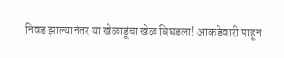निवड झाल्यानंतर या खेळाडूंचा खेळ बिघडला! आकडेवारी पाहून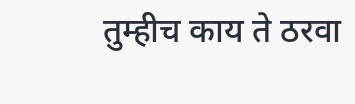तुम्हीच काय ते ठरवा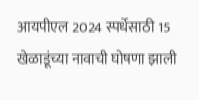आयपीएल 2024 स्पर्धेसाठी 15 खेळाडूंच्या नावाची घोषणा झाली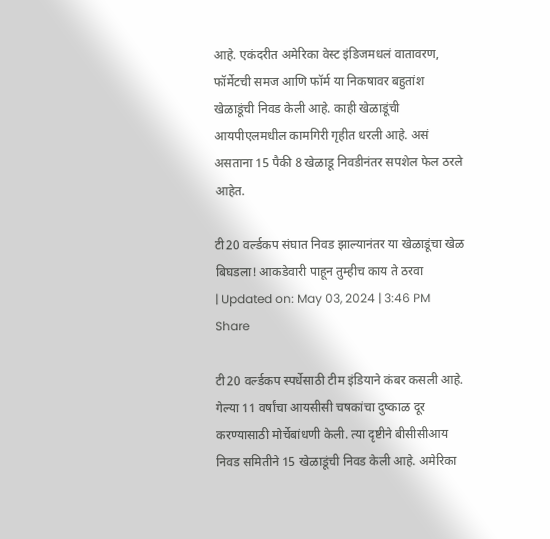आहे. एकंदरीत अमेरिका वेस्ट इंडिजमधलं वातावरण, फॉर्मेटची समज आणि फॉर्म या निकषावर बहुतांश खेळाडूंची निवड केली आहे. काही खेळाडूंची आयपीएलमधील कामगिरी गृहीत धरली आहे. असं असताना 15 पैकी 8 खेळाडू निवडीनंतर सपशेल फेल ठरले आहेत.

टी20 वर्ल्डकप संघात निवड झाल्यानंतर या खेळाडूंचा खेळ बिघडला! आकडेवारी पाहून तुम्हीच काय ते ठरवा
| Updated on: May 03, 2024 | 3:46 PM
Share

टी20 वर्ल्डकप स्पर्धेसाठी टीम इंडियाने कंबर कसली आहे. गेल्या 11 वर्षांचा आयसीसी चषकांचा दुष्काळ दूर करण्यासाठी मोर्चेबांधणी केली. त्या दृष्टीने बीसीसीआय निवड समितीने 15 खेळाडूंची निवड केली आहे. अमेरिका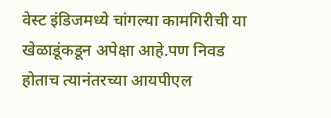वेस्ट इंडिजमध्ये चांगल्या कामगिरीची या खेळाडूंकडून अपेक्षा आहे.पण निवड होताच त्यानंतरच्या आयपीएल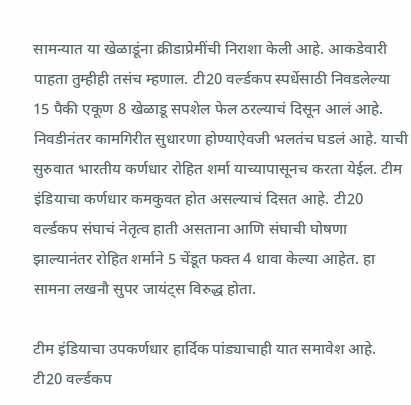सामन्यात या खेळाडूंना क्रीडाप्रेमींची निराशा केली आहे. आकडेवारी पाहता तुम्हीही तसंच म्हणाल. टी20 वर्ल्डकप स्पर्धेसाठी निवडलेल्या 15 पैकी एकूण 8 खेळाडू सपशेल फेल ठरल्याचं दिसून आलं आहे. निवडीनंतर कामगिरीत सुधारणा होण्याऐवजी भलतंच घडलं आहे. याची सुरुवात भारतीय कर्णधार रोहित शर्मा याच्यापासूनच करता येईल. टीम इंडियाचा कर्णधार कमकुवत होत असल्याचं दिसत आहे. टी20 वर्ल्डकप संघाचं नेतृत्व हाती असताना आणि संघाची घोषणा झाल्यानंतर रोहित शर्माने 5 चेंडूत फक्त 4 धावा केल्या आहेत. हा सामना लखनौ सुपर जायंट्स विरुद्ध होता.

टीम इंडियाचा उपकर्णधार हार्दिक पांड्याचाही यात समावेश आहे. टी20 वर्ल्डकप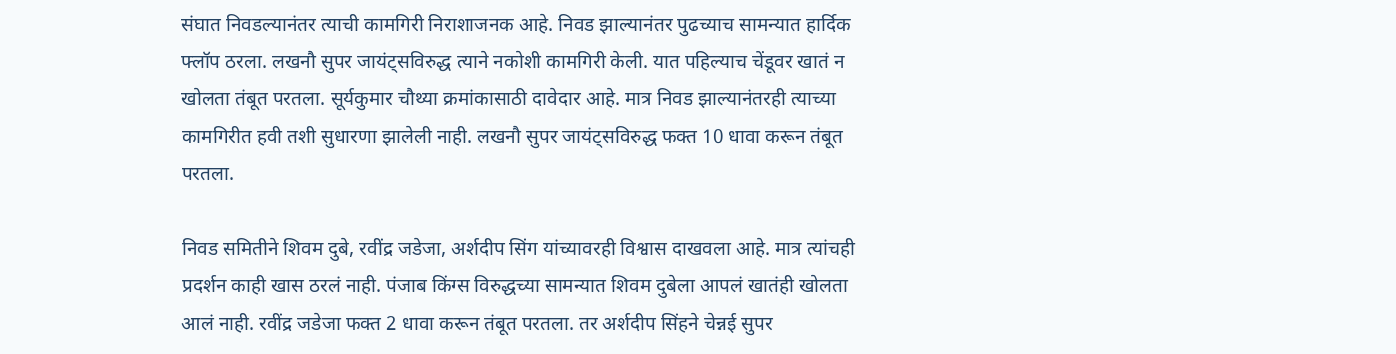संघात निवडल्यानंतर त्याची कामगिरी निराशाजनक आहे. निवड झाल्यानंतर पुढच्याच सामन्यात हार्दिक फ्लॉप ठरला. लखनौ सुपर जायंट्सविरुद्ध त्याने नकोशी कामगिरी केली. यात पहिल्याच चेंडूवर खातं न खोलता तंबूत परतला. सूर्यकुमार चौथ्या क्रमांकासाठी दावेदार आहे. मात्र निवड झाल्यानंतरही त्याच्या कामगिरीत हवी तशी सुधारणा झालेली नाही. लखनौ सुपर जायंट्सविरुद्ध फक्त 10 धावा करून तंबूत परतला.

निवड समितीने शिवम दुबे, रवींद्र जडेजा, अर्शदीप सिंग यांच्यावरही विश्वास दाखवला आहे. मात्र त्यांचही प्रदर्शन काही खास ठरलं नाही. पंजाब किंग्स विरुद्धच्या सामन्यात शिवम दुबेला आपलं खातंही खोलता आलं नाही. रवींद्र जडेजा फक्त 2 धावा करून तंबूत परतला. तर अर्शदीप सिंहने चेन्नई सुपर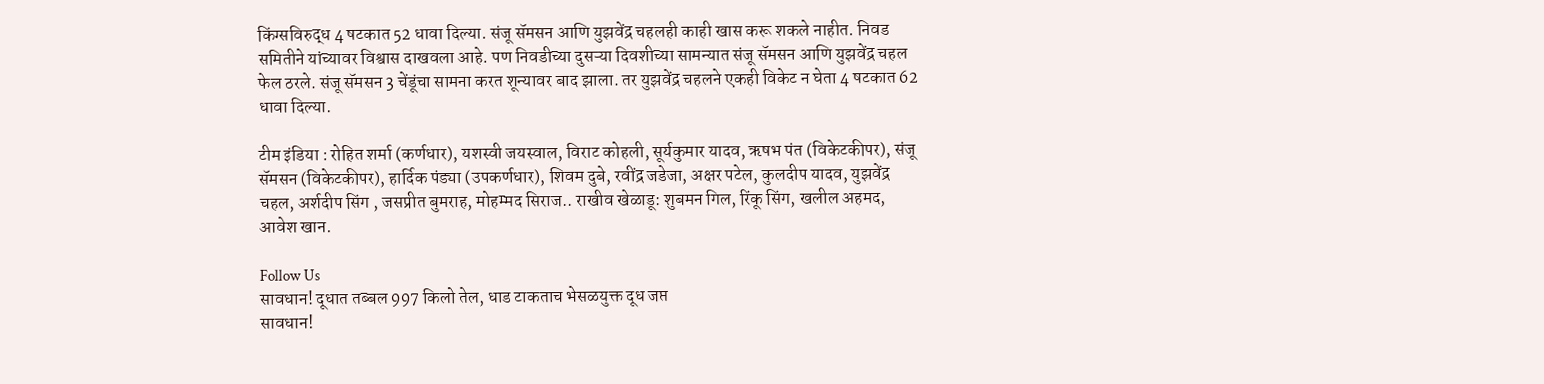किंग्सविरुद्ध 4 षटकात 52 धावा दिल्या. संजू सॅमसन आणि युझवेंद्र चहलही काही खास करू शकले नाहीत. निवड समितीने यांच्यावर विश्वास दाखवला आहे. पण निवडीच्या दुसऱ्या दिवशीच्या सामन्यात संजू सॅमसन आणि युझवेंद्र चहल फेल ठरले. संजू सॅमसन 3 चेंडूंचा सामना करत शून्यावर बाद झाला. तर युझवेंद्र चहलने एकही विकेट न घेता 4 षटकात 62 धावा दिल्या.

टीम इंडिया : रोहित शर्मा (कर्णधार), यशस्वी जयस्वाल, विराट कोहली, सूर्यकुमार यादव, ऋषभ पंत (विकेटकीपर), संजू सॅमसन (विकेटकीपर), हार्दिक पंड्या (उपकर्णधार), शिवम दुबे, रवींद्र जडेजा, अक्षर पटेल, कुलदीप यादव, युझवेंद्र चहल, अर्शदीप सिंग , जसप्रीत बुमराह, मोहम्मद सिराज.. राखीव खेळाडू: शुबमन गिल, रिंकू सिंग, खलील अहमद, आवेश खान.

Follow Us
सावधान! दूधात तब्बल 997 किलो तेल, धाड टाकताच भेसळयुक्त दूध जप्त
सावधान!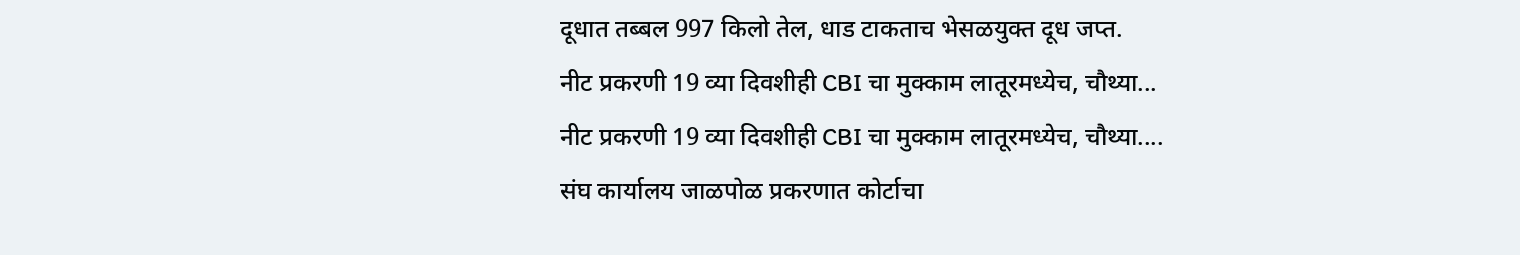दूधात तब्बल 997 किलो तेल, धाड टाकताच भेसळयुक्त दूध जप्त.
नीट प्रकरणी 19 व्या दिवशीही CBI चा मुक्काम लातूरमध्येच, चौथ्या...
नीट प्रकरणी 19 व्या दिवशीही CBI चा मुक्काम लातूरमध्येच, चौथ्या....
संघ कार्यालय जाळपोळ प्रकरणात कोर्टाचा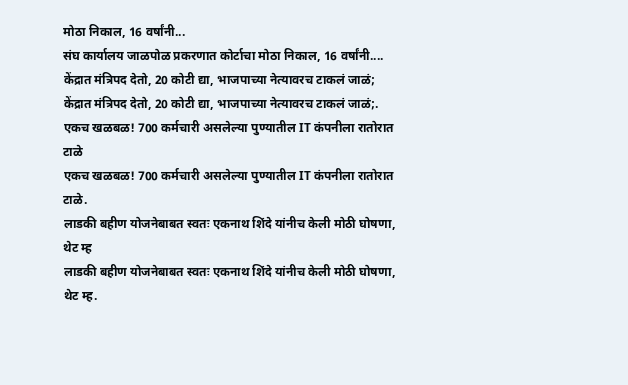मोठा निकाल, 16 वर्षांनी...
संघ कार्यालय जाळपोळ प्रकरणात कोर्टाचा मोठा निकाल, 16 वर्षांनी....
केंद्रात मंत्रिपद देतो, 20 कोटी द्या, भाजपाच्या नेत्यावरच टाकलं जाळं;
केंद्रात मंत्रिपद देतो, 20 कोटी द्या, भाजपाच्या नेत्यावरच टाकलं जाळं;.
एकच खळबळ! 700 कर्मचारी असलेल्या पुण्यातील IT कंपनीला रातोरात टाळे
एकच खळबळ! 700 कर्मचारी असलेल्या पुण्यातील IT कंपनीला रातोरात टाळे.
लाडकी बहीण योजनेबाबत स्वतः एकनाथ शिंदे यांनीच केली मोठी घोषणा, थेट म्ह
लाडकी बहीण योजनेबाबत स्वतः एकनाथ शिंदे यांनीच केली मोठी घोषणा, थेट म्ह.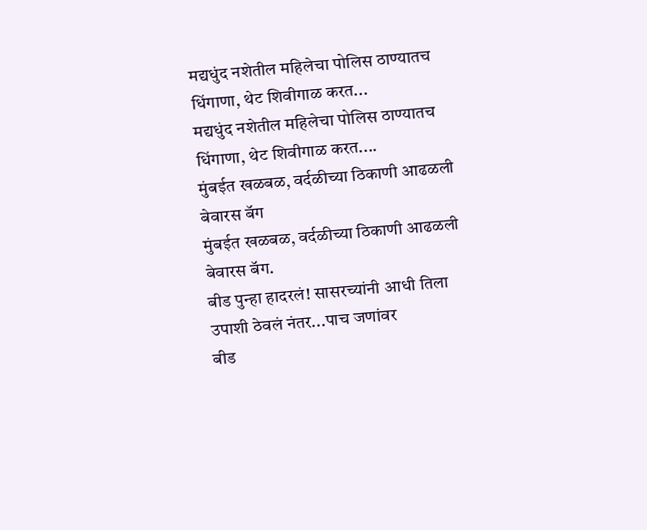मद्यधुंद नशेतील महिलेचा पोलिस ठाण्यातच धिंगाणा, थेट शिवीगाळ करत...
मद्यधुंद नशेतील महिलेचा पोलिस ठाण्यातच धिंगाणा, थेट शिवीगाळ करत....
मुंबईत खळबळ, वर्दळीच्या ठिकाणी आढळली बेवारस बॅग
मुंबईत खळबळ, वर्दळीच्या ठिकाणी आढळली बेवारस बॅग.
बीड पुन्हा हादरलं! सासरच्यांनी आधी तिला उपाशी ठेवलं नंतर...पाच जणांवर
बीड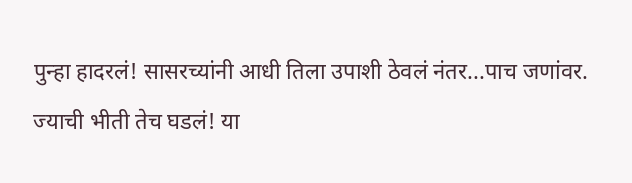पुन्हा हादरलं! सासरच्यांनी आधी तिला उपाशी ठेवलं नंतर...पाच जणांवर.
ज्याची भीती तेच घडलं! या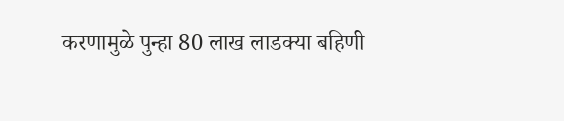करणामुळे पुन्हा 80 लाख लाडक्या बहिणी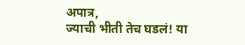अपात्र,
ज्याची भीती तेच घडलं! या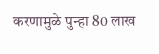करणामुळे पुन्हा 80 लाख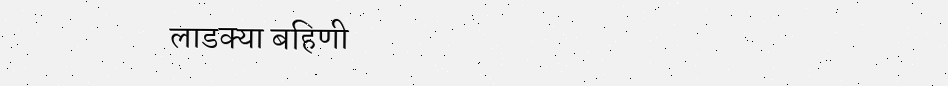लाडक्या बहिणी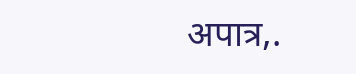अपात्र,.